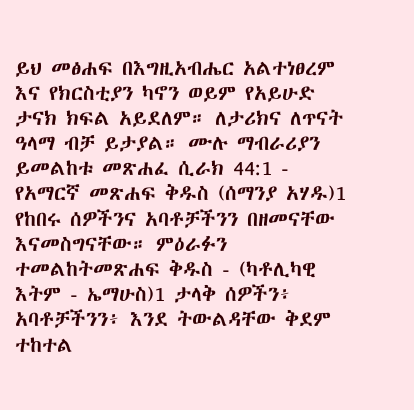ይህ መፅሐፍ በእግዚአብሔር አልተነፀረም እና የክርስቲያን ካኖን ወይም የአይሁድ ታናክ ክፍል አይደለም። ለታሪክና ለጥናት ዓላማ ብቻ ይታያል። ሙሉ ማብራሪያን ይመልከቱ መጽሐፈ ሲራክ 44:1 - የአማርኛ መጽሐፍ ቅዱስ (ሰማንያ አሃዱ)1 የከበሩ ሰዎችንና አባቶቻችንን በዘመናቸው እናመስግናቸው። ምዕራፉን ተመልከትመጽሐፍ ቅዱስ - (ካቶሊካዊ እትም - ኤማሁስ)1 ታላቅ ሰዎችን፥ አባቶቻችንን፥ እንደ ትውልዳቸው ቅደም ተከተል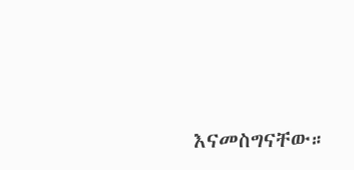እናመስግናቸው።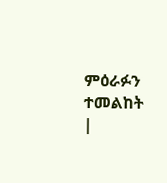ምዕራፉን ተመልከት |